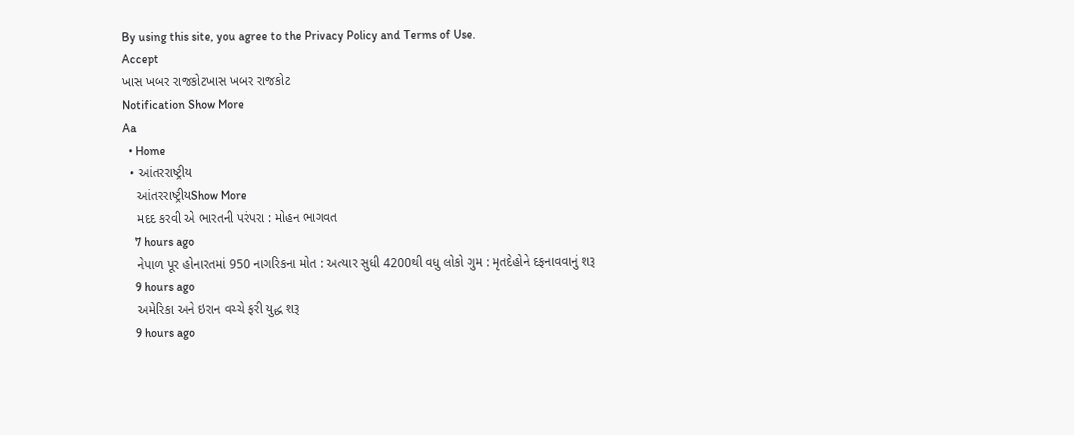By using this site, you agree to the Privacy Policy and Terms of Use.
Accept
ખાસ ખબર રાજકોટખાસ ખબર રાજકોટ
Notification Show More
Aa
  • Home
  • આંતરરાષ્ટ્રીય
    આંતરરાષ્ટ્રીયShow More
    મદદ કરવી એ ભારતની પરંપરા : મોહન ભાગવત
    7 hours ago
    નેપાળ પૂર હોનારતમાં 950 નાગરિકના મોત : અત્યાર સુધી 4200થી વધુ લોકો ગુમ : મૃતદેહોને દફનાવવાનું શરૂ
    9 hours ago
    અમેરિકા અને ઇરાન વચ્ચે ફરી યુદ્ધ શરૂ
    9 hours ago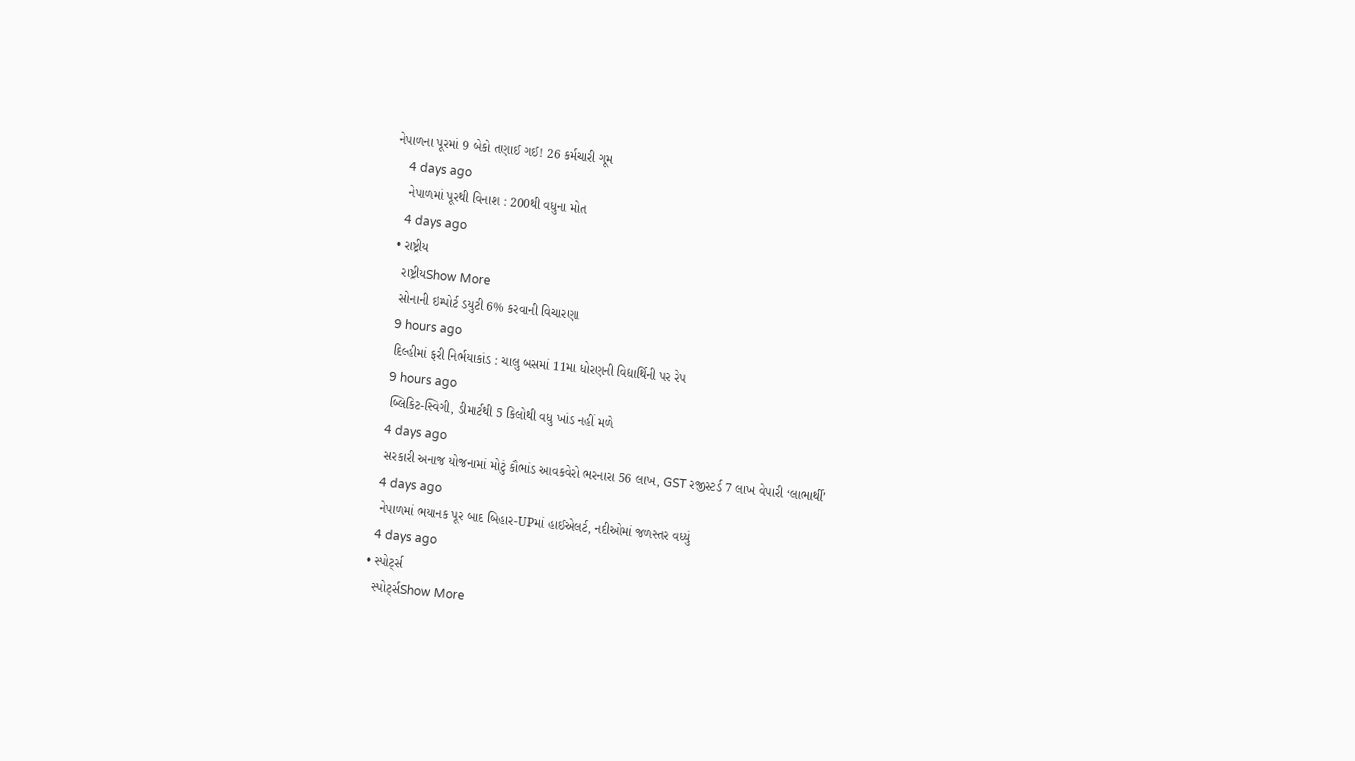નેપાળના પૂરમાં 9 બેકો તણાઈ ગઈ! 26 કર્મચારી ગૂમ
    4 days ago
    નેપાળમાં પૂરથી વિનાશ : 200થી વધુના મોત
    4 days ago
  • રાષ્ટ્રીય
    રાષ્ટ્રીયShow More
    સોનાની ઇમ્પોર્ટ ડયુટી 6% કરવાની વિચારણા
    9 hours ago
    દિલ્હીમાં ફરી નિર્ભયાકાંડ : ચાલુ બસમાં 11મા ધોરણની વિદ્યાર્થિની પર રેપ
    9 hours ago
    બ્લિકિટ-સ્વિગી, ડીમાર્ટથી 5 કિલોથી વધુ ખાંડ નહીં મળે
    4 days ago
    સરકારી અનાજ યોજનામાં મોટું કૌભાંડ આવકવેરો ભરનારા 56 લાખ, GST રજીસ્ટર્ડ 7 લાખ વેપારી ‘લાભાર્થી’
    4 days ago
    નેપાળમાં ભયાનક પૂર બાદ બિહાર-UPમાં હાઈએલર્ટ, નદીઓમાં જળસ્તર વધ્યું
    4 days ago
  • સ્પોર્ટ્સ
    સ્પોર્ટ્સShow More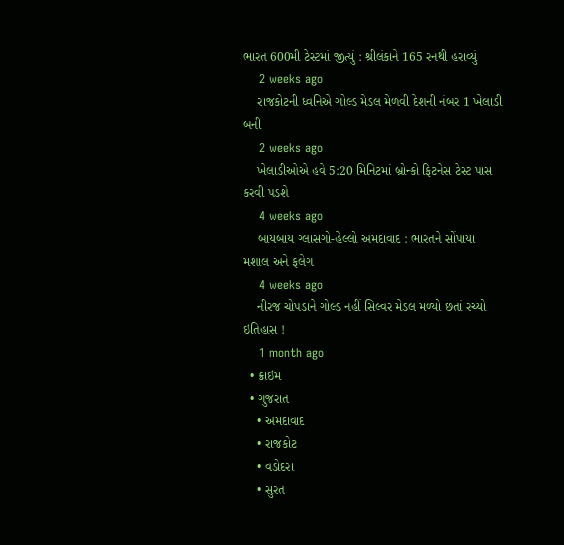ભારત 600મી ટેસ્ટમાં જીત્યું : શ્રીલંકાને 165 રનથી હરાવ્યું
    2 weeks ago
    રાજકોટની ધ્વનિએ ગોલ્ડ મેડલ મેળવી દેશની નંબર 1 ખેલાડી બની
    2 weeks ago
    ખેલાડીઓએ હવે 5:20 મિનિટમાં બ્રોન્કો ફિટનેસ ટેસ્ટ પાસ કરવી પડશે
    4 weeks ago
    બાયબાય ગ્લાસગો-હેલ્લો અમદાવાદ : ભારતને સોંપાયા મશાલ અને ફલેગ
    4 weeks ago
    નીરજ ચોપડાને ગોલ્ડ નહીં સિલ્વર મેડલ મળ્યો છતાં રચ્યો ઇતિહાસ !
    1 month ago
  • ક્રાઇમ
  • ગુજરાત
    • અમદાવાદ
    • રાજકોટ
    • વડોદરા
    • સુરત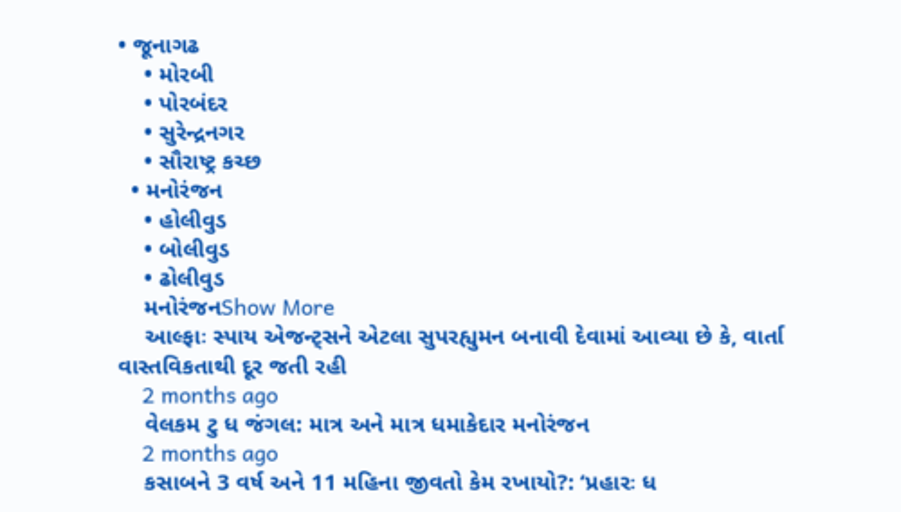• જૂનાગઢ
    • મોરબી
    • પોરબંદર
    • સુરેન્દ્રનગર
    • સૌરાષ્ટ્ર કચ્છ
  • મનોરંજન
    • હોલીવુડ
    • બોલીવુડ
    • ઢોલીવુડ
    મનોરંજનShow More
    આલ્ફાઃ સ્પાય એજન્ટ્સને એટલા સુપરહ્યુમન બનાવી દેવામાં આવ્યા છે કે, વાર્તા વાસ્તવિકતાથી દૂર જતી રહી
    2 months ago
    વેલકમ ટુ ધ જંગલ: માત્ર અને માત્ર ધમાકેદાર મનોરંજન
    2 months ago
    કસાબને 3 વર્ષ અને 11 મહિના જીવતો કેમ રખાયો?: ‘પ્રહારઃ ધ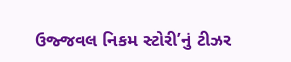ઉજ્જવલ નિકમ સ્ટોરી’નું ટીઝર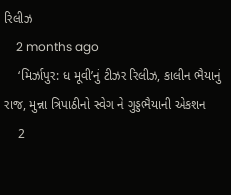રિલીઝ
    2 months ago
    ‘મિર્ઝાપુર: ધ મૂવી’નું ટીઝર રિલીઝ, કાલીન ભૈયાનું રાજ, મુન્ના ત્રિપાઠીનો સ્વેગ ને ગુડ્ડભૈયાની એકશન
    2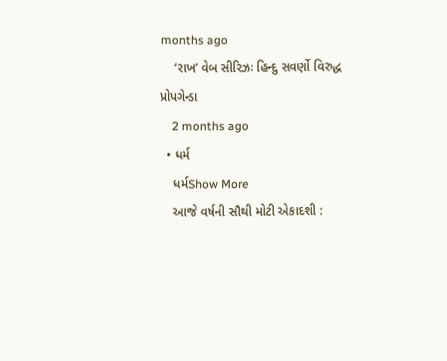months ago
    ‘રાખ’ વેબ સીરિઝઃ હિન્દુ સવર્ણો વિરુદ્ધ પ્રોપગેન્ડા
    2 months ago
  • ધર્મ
    ધર્મShow More
    આજે વર્ષની સૌથી મોટી એકાદશી :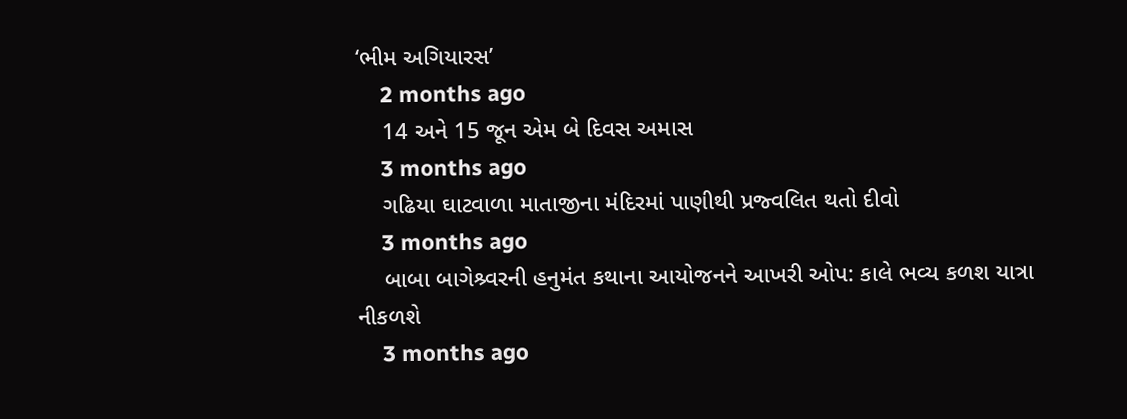‘ભીમ અગિયારસ’
    2 months ago
    14 અને 15 જૂન એમ બે દિવસ અમાસ
    3 months ago
    ગઢિયા ઘાટવાળા માતાજીના મંદિરમાં પાણીથી પ્રજ્વલિત થતો દીવો
    3 months ago
    બાબા બાગેશ્ર્વરની હનુમંત કથાના આયોજનને આખરી ઓપ: કાલે ભવ્ય કળશ યાત્રા નીકળશે
    3 months ago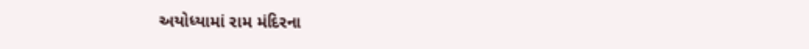અયોધ્યામાં રામ મંદિરના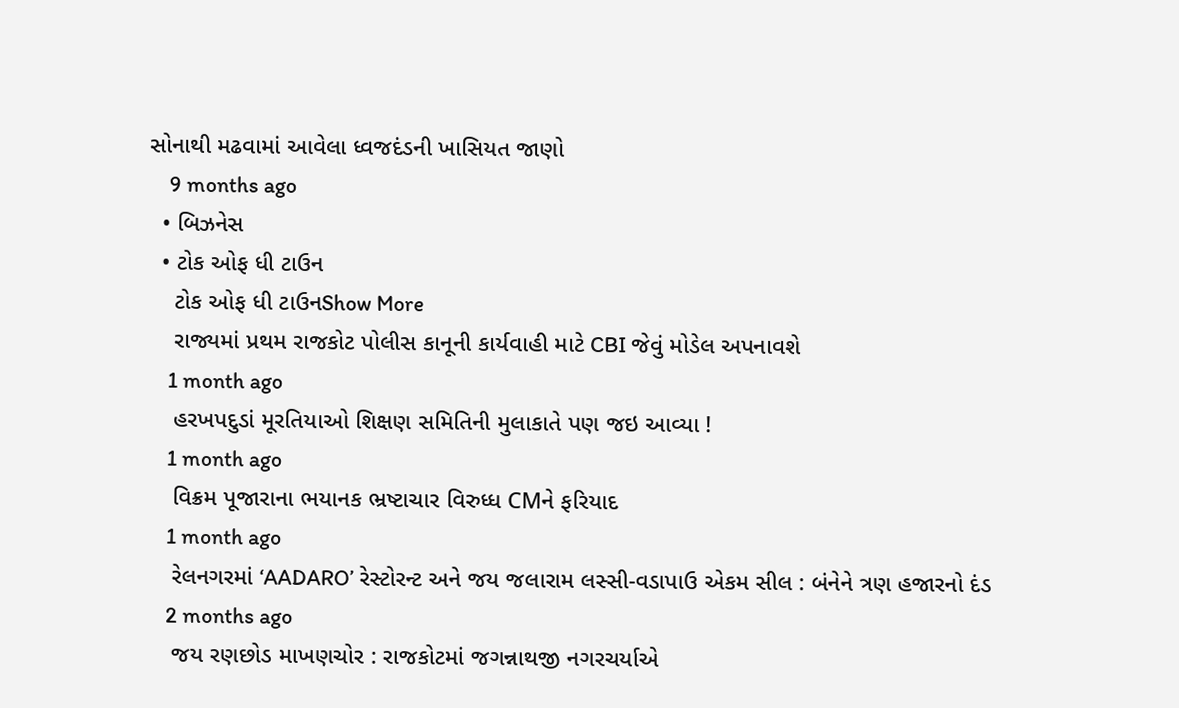સોનાથી મઢવામાં આવેલા ધ્વજદંડની ખાસિયત જાણો
    9 months ago
  • બિઝનેસ
  • ટોક ઓફ ધી ટાઉન
    ટોક ઓફ ધી ટાઉનShow More
    રાજ્યમાં પ્રથમ રાજકોટ પોલીસ કાનૂની કાર્યવાહી માટે CBI જેવું મોડેલ અપનાવશે
    1 month ago
    હરખપદુડાં મૂરતિયાઓ શિક્ષણ સમિતિની મુલાકાતે પણ જઇ આવ્યા !
    1 month ago
    વિક્રમ પૂજારાના ભયાનક ભ્રષ્ટાચાર વિરુધ્ધ CMને ફરિયાદ
    1 month ago
    રેલનગરમાં ‘AADARO’ રેસ્ટોરન્ટ અને જય જલારામ લસ્સી-વડાપાઉ એકમ સીલ : બંનેને ત્રણ હજારનો દંડ
    2 months ago
    જય રણછોડ માખણચોર : રાજકોટમાં જગન્નાથજી નગરચર્યાએ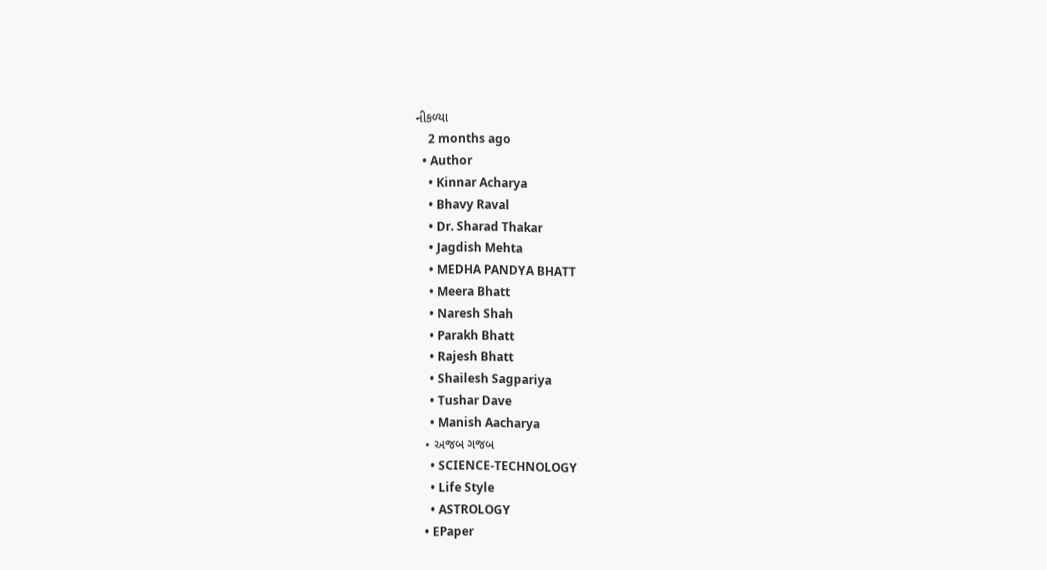નીકળ્યા
    2 months ago
  • Author
    • Kinnar Acharya
    • Bhavy Raval
    • Dr. Sharad Thakar
    • Jagdish Mehta
    • MEDHA PANDYA BHATT
    • Meera Bhatt
    • Naresh Shah
    • Parakh Bhatt
    • Rajesh Bhatt
    • Shailesh Sagpariya
    • Tushar Dave
    • Manish Aacharya
  • અજબ ગજબ
    • SCIENCE-TECHNOLOGY
    • Life Style
    • ASTROLOGY
  • EPaper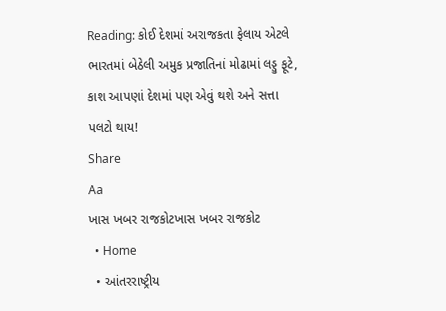Reading: કોઈ દેશમાં અરાજકતા ફેલાય એટલે ભારતમાં બેઠેલી અમુક પ્રજાતિનાં મોઢામાં લડ્ડુ ફૂટે, કાશ આપણાં દેશમાં પણ એવું થશે અને સત્તા પલટો થાય!
Share
Aa
ખાસ ખબર રાજકોટખાસ ખબર રાજકોટ
  • Home
  • આંતરરાષ્ટ્રીય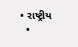• રાષ્ટ્રીય
  •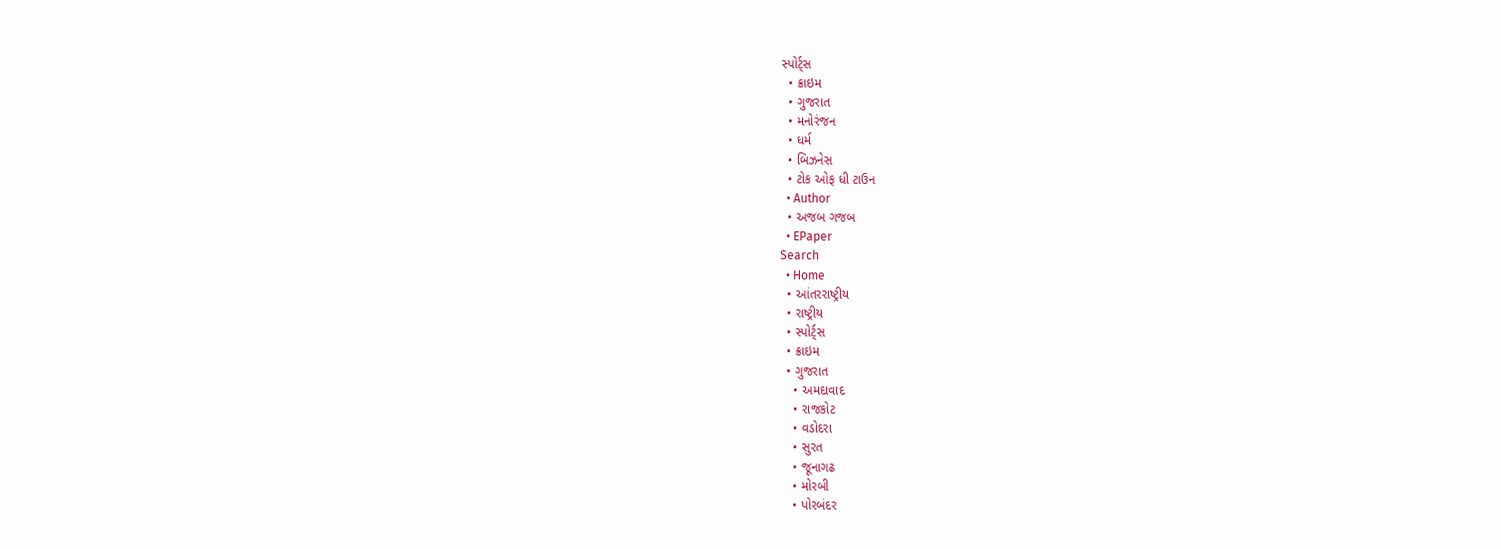સ્પોર્ટ્સ
  • ક્રાઇમ
  • ગુજરાત
  • મનોરંજન
  • ધર્મ
  • બિઝનેસ
  • ટોક ઓફ ધી ટાઉન
  • Author
  • અજબ ગજબ
  • EPaper
Search
  • Home
  • આંતરરાષ્ટ્રીય
  • રાષ્ટ્રીય
  • સ્પોર્ટ્સ
  • ક્રાઇમ
  • ગુજરાત
    • અમદાવાદ
    • રાજકોટ
    • વડોદરા
    • સુરત
    • જૂનાગઢ
    • મોરબી
    • પોરબંદર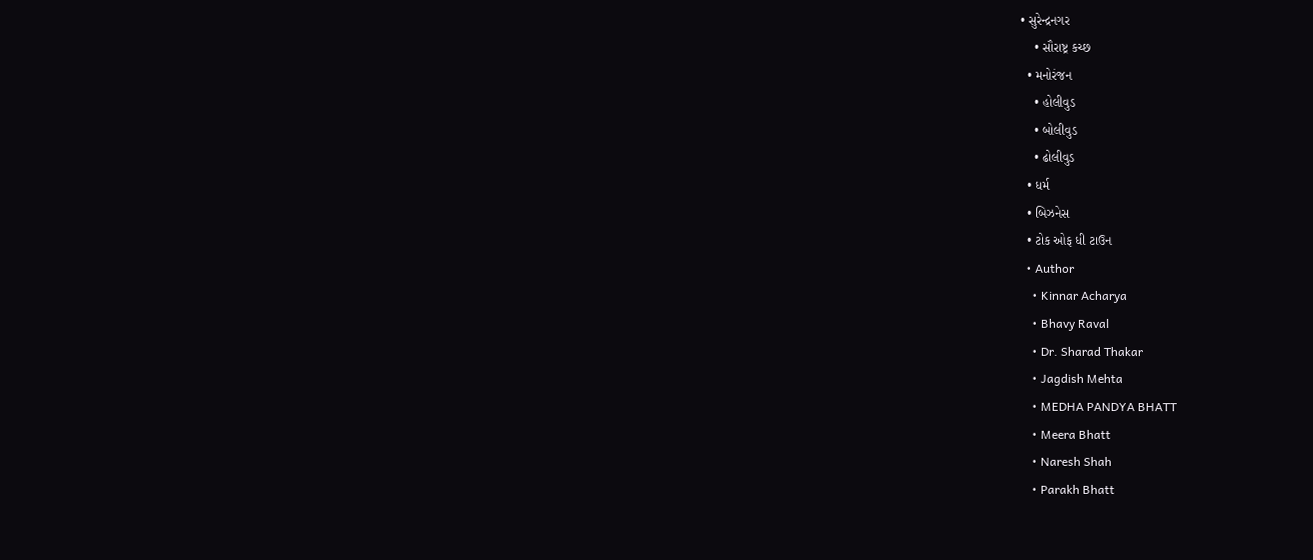• સુરેન્દ્રનગર
    • સૌરાષ્ટ્ર કચ્છ
  • મનોરંજન
    • હોલીવુડ
    • બોલીવુડ
    • ઢોલીવુડ
  • ધર્મ
  • બિઝનેસ
  • ટોક ઓફ ધી ટાઉન
  • Author
    • Kinnar Acharya
    • Bhavy Raval
    • Dr. Sharad Thakar
    • Jagdish Mehta
    • MEDHA PANDYA BHATT
    • Meera Bhatt
    • Naresh Shah
    • Parakh Bhatt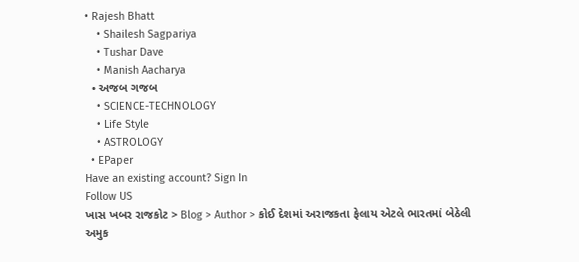• Rajesh Bhatt
    • Shailesh Sagpariya
    • Tushar Dave
    • Manish Aacharya
  • અજબ ગજબ
    • SCIENCE-TECHNOLOGY
    • Life Style
    • ASTROLOGY
  • EPaper
Have an existing account? Sign In
Follow US
ખાસ ખબર રાજકોટ > Blog > Author > કોઈ દેશમાં અરાજકતા ફેલાય એટલે ભારતમાં બેઠેલી અમુક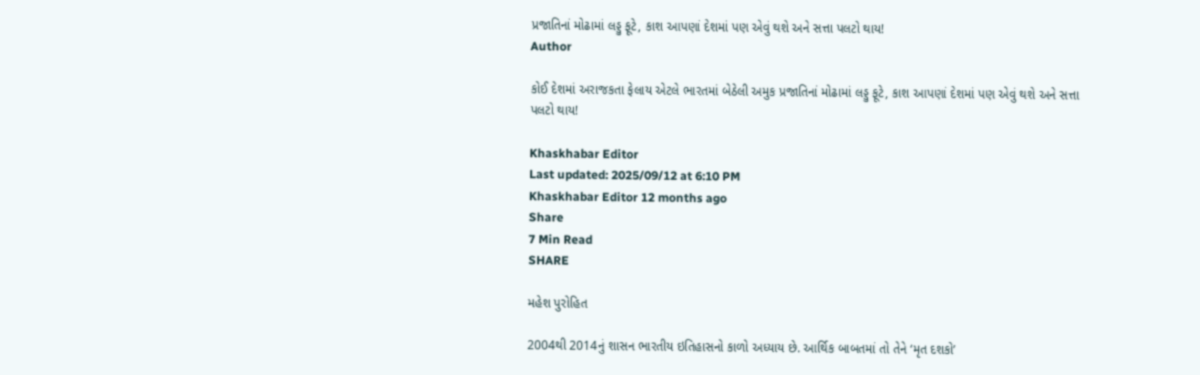પ્રજાતિનાં મોઢામાં લડ્ડુ ફૂટે, કાશ આપણાં દેશમાં પણ એવું થશે અને સત્તા પલટો થાય!
Author

કોઈ દેશમાં અરાજકતા ફેલાય એટલે ભારતમાં બેઠેલી અમુક પ્રજાતિનાં મોઢામાં લડ્ડુ ફૂટે, કાશ આપણાં દેશમાં પણ એવું થશે અને સત્તા પલટો થાય!

Khaskhabar Editor
Last updated: 2025/09/12 at 6:10 PM
Khaskhabar Editor 12 months ago
Share
7 Min Read
SHARE

મહેશ પુરોહિત

2004થી 2014નું શાસન ભારતીય ઇતિહાસનો કાળો અધ્યાય છે. આર્થિક બાબતમાં તો તેને ‘મૃત દશકો’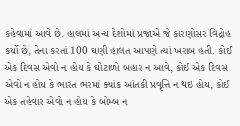કહેવામાં આવે છે. હાલમાં અન્ય દેશોમાં પ્રજાએ જે કારણોસર વિદ્રોહ કર્યો છે, તેના કરતાં 100 ઘણી હાલત આપણે ત્યાં ખરાબ હતી. કોઈ એક દિવસ એવો ન હોય કે ઘોટાળો બહાર ન આવે, કોઈ એક દિવસ એવો ન હોય કે ભારત ભરમાં ક્યાંક આંતકી પ્રવૃત્તિ ન થઇ હોય, કોઈ એક તહેવાર એવો ન હોય કે બોમ્બ ન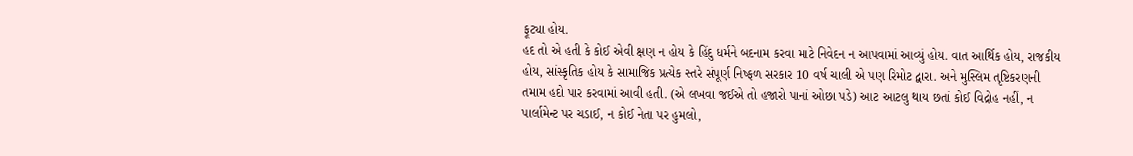ફૂટ્યા હોય.
હદ તો એ હતી કે કોઈ એવી ક્ષણ ન હોય કે હિંદુ ધર્મને બદનામ કરવા માટે નિવેદન ન આપવામાં આવ્યું હોય. વાત આર્થિક હોય, રાજકીય હોય, સાંસ્કૃતિક હોય કે સામાજિક પ્રત્યેક સ્તરે સંપૂર્ણ નિષ્ફળ સરકાર 10 વર્ષ ચાલી એ પણ રિમોટ દ્વારા. અને મુસ્લિમ તૃષ્ટિકરણની તમામ હદો પાર કરવામાં આવી હતી. (એ લખવા જઈએ તો હજારો પાનાં ઓછા પડે) આટ આટલુ થાય છતાં કોઈ વિદ્રોહ નહીં, ન પાર્લામેન્ટ પર ચડાઈ, ન કોઈ નેતા પર હુમલો,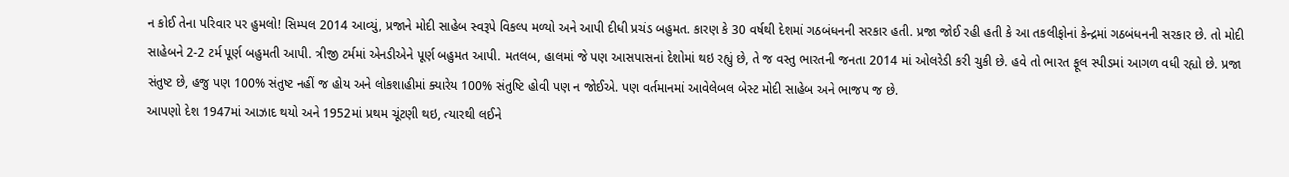ન કોઈ તેના પરિવાર પર હુમલો! સિમ્પલ 2014 આવ્યું, પ્રજાને મોદી સાહેબ સ્વરૂપે વિકલ્પ મળ્યો અને આપી દીધી પ્રચંડ બહુમત. કારણ કે 30 વર્ષથી દેશમાં ગઠબંધનની સરકાર હતી. પ્રજા જોઈ રહી હતી કે આ તકલીફોનાં કેન્દ્રમાં ગઠબંધનની સરકાર છે. તો મોદી સાહેબને 2-2 ટર્મ પૂર્ણ બહુમતી આપી. ત્રીજી ટર્મમાં એનડીએને પૂર્ણ બહુમત આપી. મતલબ, હાલમાં જે પણ આસપાસનાં દેશોમાં થઇ રહ્યું છે, તે જ વસ્તુ ભારતની જનતા 2014 માં ઓલરેડી કરી ચુકી છે. હવે તો ભારત ફૂલ સ્પીડમાં આગળ વધી રહ્યો છે. પ્રજા સંતુષ્ટ છે, હજુ પણ 100% સંતુષ્ટ નહીં જ હોય અને લોકશાહીમાં ક્યારેય 100% સંતુષ્ટિ હોવી પણ ન જોઈએ. પણ વર્તમાનમાં આવેલેબલ બેસ્ટ મોદી સાહેબ અને ભાજપ જ છે.
આપણો દેશ 1947માં આઝાદ થયો અને 1952માં પ્રથમ ચૂંટણી થઇ, ત્યારથી લઈને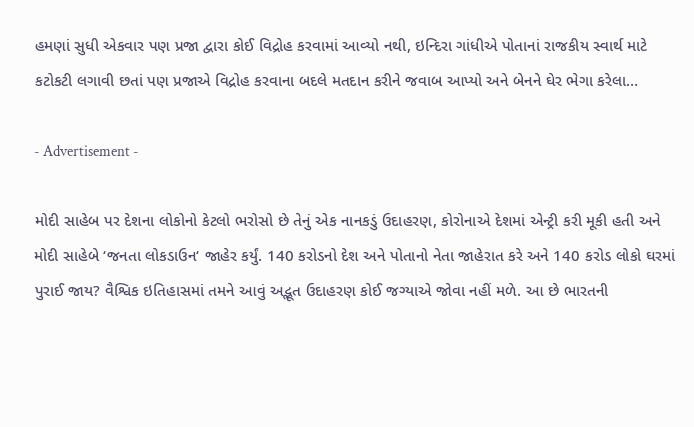હમણાં સુધી એકવાર પણ પ્રજા દ્વારા કોઈ વિદ્રોહ કરવામાં આવ્યો નથી, ઇન્દિરા ગાંધીએ પોતાનાં રાજકીય સ્વાર્થ માટે કટોકટી લગાવી છતાં પણ પ્રજાએ વિદ્રોહ કરવાના બદલે મતદાન કરીને જવાબ આપ્યો અને બેનને ઘેર ભેગા કરેલા…

- Advertisement -

મોદી સાહેબ પર દેશના લોકોનો કેટલો ભરોસો છે તેનું એક નાનકડું ઉદાહરણ, કોરોનાએ દેશમાં એન્ટ્રી કરી મૂકી હતી અને મોદી સાહેબે ‘જનતા લોકડાઉન‘ જાહેર કર્યું. 140 કરોડનો દેશ અને પોતાનો નેતા જાહેરાત કરે અને 140 કરોડ લોકો ઘરમાં પુરાઈ જાય? વૈશ્વિક ઇતિહાસમાં તમને આવું અદ્ભૂત ઉદાહરણ કોઈ જગ્યાએ જોવા નહીં મળે. આ છે ભારતની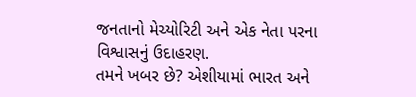જનતાનો મેચ્યોરિટી અને એક નેતા પરના વિશ્વાસનું ઉદાહરણ.
તમને ખબર છે? એશીયામાં ભારત અને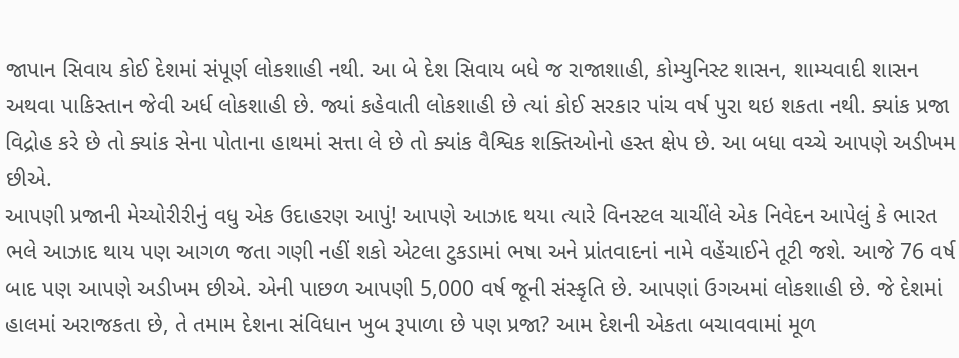જાપાન સિવાય કોઈ દેશમાં સંપૂર્ણ લોકશાહી નથી. આ બે દેશ સિવાય બધે જ રાજાશાહી, કોમ્યુનિસ્ટ શાસન, શામ્યવાદી શાસન અથવા પાકિસ્તાન જેવી અર્ધ લોકશાહી છે. જ્યાં કહેવાતી લોકશાહી છે ત્યાં કોઈ સરકાર પાંચ વર્ષ પુરા થઇ શકતા નથી. ક્યાંક પ્રજા વિદ્રોહ કરે છે તો ક્યાંક સેના પોતાના હાથમાં સત્તા લે છે તો ક્યાંક વૈશ્વિક શક્તિઓનો હસ્ત ક્ષેપ છે. આ બધા વચ્ચે આપણે અડીખમ છીએ.
આપણી પ્રજાની મેચ્યોરીરીનું વધુ એક ઉદાહરણ આપું! આપણે આઝાદ થયા ત્યારે વિનસ્ટલ ચાચીંલે એક નિવેદન આપેલું કે ભારત ભલે આઝાદ થાય પણ આગળ જતા ગણી નહીં શકો એટલા ટુકડામાં ભષા અને પ્રાંતવાદનાં નામે વહેંચાઈને તૂટી જશે. આજે 76 વર્ષ બાદ પણ આપણે અડીખમ છીએ. એની પાછળ આપણી 5,000 વર્ષ જૂની સંસ્કૃતિ છે. આપણાં ઉગઅમાં લોકશાહી છે. જે દેશમાં હાલમાં અરાજકતા છે, તે તમામ દેશના સંવિધાન ખુબ રૂપાળા છે પણ પ્રજા? આમ દેશની એકતા બચાવવામાં મૂળ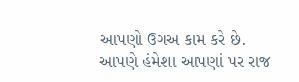આપણો ઉગઅ કામ કરે છે. આપણે હંમેશા આપણાં પર રાજ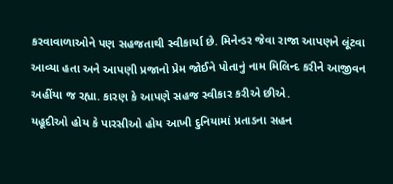કરવાવાળાઓને પણ સહજતાથી સ્વીકાર્યા છે. મિનેન્ડર જેવા રાજા આપણને લૂંટવા આવ્યા હતા અને આપણી પ્રજાનો પ્રેમ જોઈને પોતાનું નામ મિલિન્દ કરીને આજીવન અહીંયા જ રહ્યા. કારણ કે આપણે સહજ સ્વીકાર કરીએ છીએ.
યહૂદીઓ હોય કે પારસીઓ હોય આખી દુનિયામાં પ્રતાડના સહન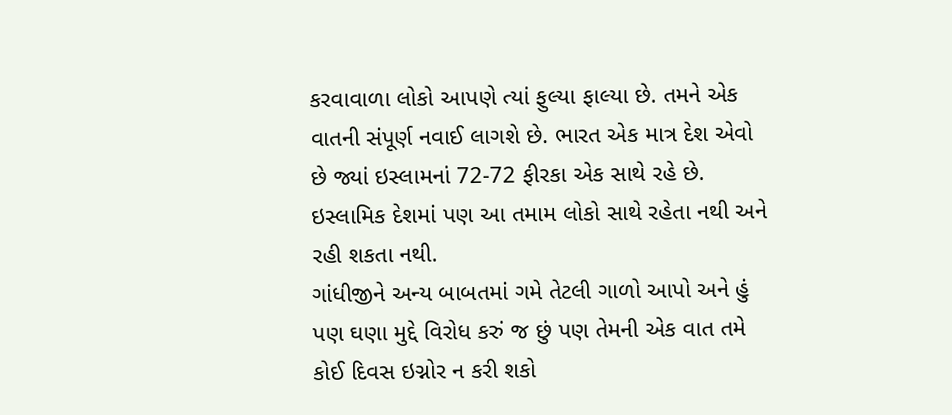કરવાવાળા લોકો આપણે ત્યાં ફુલ્યા ફાલ્યા છે. તમને એક વાતની સંપૂર્ણ નવાઈ લાગશે છે. ભારત એક માત્ર દેશ એવો છે જ્યાં ઇસ્લામનાં 72-72 ફીરકા એક સાથે રહે છે. ઇસ્લામિક દેશમાં પણ આ તમામ લોકો સાથે રહેતા નથી અને રહી શકતા નથી.
ગાંધીજીને અન્ય બાબતમાં ગમે તેટલી ગાળો આપો અને હું પણ ઘણા મુદ્દે વિરોધ કરું જ છું પણ તેમની એક વાત તમે કોઈ દિવસ ઇગ્નોર ન કરી શકો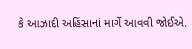કે આઝાદી અહિંસાનાં માર્ગે આવવી જોઈએ.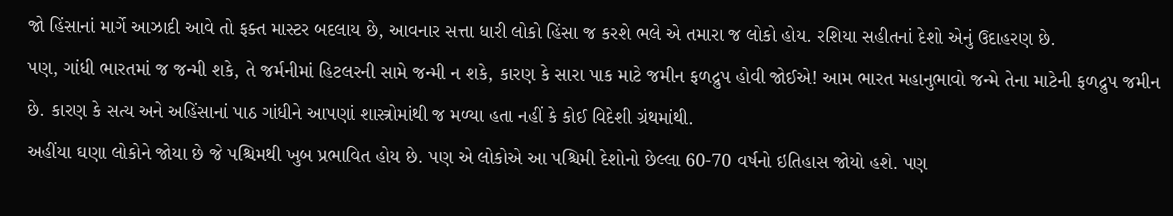જો હિંસાનાં માર્ગે આઝાદી આવે તો ફક્ત માસ્ટર બદલાય છે, આવનાર સત્તા ધારી લોકો હિંસા જ કરશે ભલે એ તમારા જ લોકો હોય. રશિયા સહીતનાં દેશો એનું ઉદાહરણ છે.
પણ, ગાંધી ભારતમાં જ જન્મી શકે, તે જર્મનીમાં હિટલરની સામે જન્મી ન શકે, કારણ કે સારા પાક માટે જમીન ફળદ્રુપ હોવી જોઈએ! આમ ભારત મહાનુભાવો જન્મે તેના માટેની ફળદ્રુપ જમીન છે. કારણ કે સત્ય અને અહિંસાનાં પાઠ ગાંધીને આપણાં શાસ્ત્રોમાંથી જ મળ્યા હતા નહીં કે કોઈ વિદેશી ગ્રંથમાંથી.
અહીંયા ઘણા લોકોને જોયા છે જે પશ્ચિમથી ખુબ પ્રભાવિત હોય છે. પણ એ લોકોએ આ પશ્ચિમી દેશોનો છેલ્લા 60-70 વર્ષનો ઇતિહાસ જોયો હશે. પણ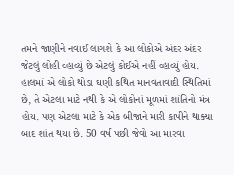તમને જાણીને નવાઈ લાગશે કે આ લોકોએ અંદર અંદર જેટલું લોહી વ્હાવ્યું છે એટલું કોઈએ નહીં વ્હાવ્યું હોય. હાલમાં એ લોકો થોડા ઘણી કથિત માનવતાવાદી સ્થિતિમાં છે, તે એટલા માટે નથી કે એ લોકોનાં મૂળમાં શાંતિનો મંત્ર હોય. પણ એટલા માટે કે એક બીજાને મારી કાપીને થાક્યા બાદ શાંત થયા છે. 50 વર્ષ પછી જેવો આ મારવા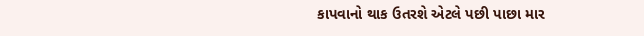કાપવાનો થાક ઉતરશે એટલે પછી પાછા માર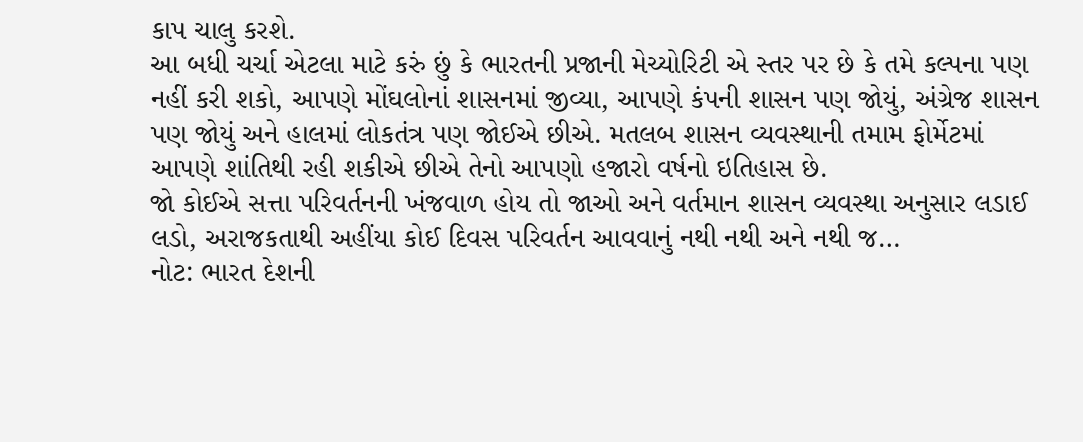કાપ ચાલુ કરશે.
આ બધી ચર્ચા એટલા માટે કરું છું કે ભારતની પ્રજાની મેચ્યોરિટી એ સ્તર પર છે કે તમે કલ્પના પણ નહીં કરી શકો, આપણે મોંઘલોનાં શાસનમાં જીવ્યા, આપણે કંપની શાસન પણ જોયું, અંગ્રેજ શાસન પણ જોયું અને હાલમાં લોકતંત્ર પણ જોઈએ છીએ. મતલબ શાસન વ્યવસ્થાની તમામ ફોર્મેટમાં આપણે શાંતિથી રહી શકીએ છીએ તેનો આપણો હજારો વર્ષનો ઇતિહાસ છે.
જો કોઈએ સત્તા પરિવર્તનની ખંજવાળ હોય તો જાઓ અને વર્તમાન શાસન વ્યવસ્થા અનુસાર લડાઈ લડો, અરાજકતાથી અહીંયા કોઈ દિવસ પરિવર્તન આવવાનું નથી નથી અને નથી જ…
નોટ: ભારત દેશની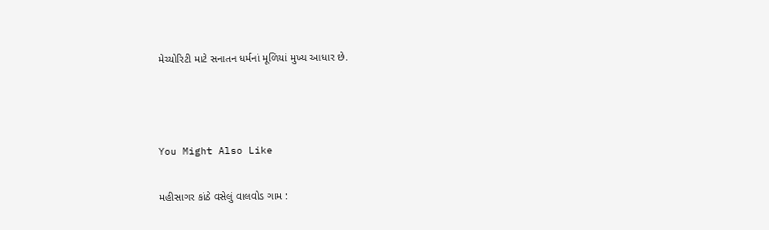મેચ્યોરિટી માટે સનાતન ધર્મનાં મૂળિયાં મુખ્ય આધાર છે.



You Might Also Like

મહીસાગર કાંઠે વસેલું વાલવોડ ગામ :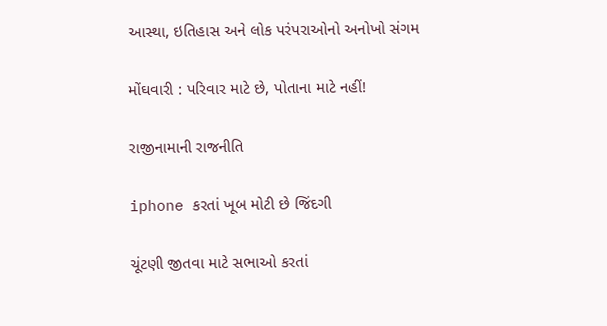આસ્થા, ઇતિહાસ અને લોક પરંપરાઓનો અનોખો સંગમ

મોંઘવારી : પરિવાર માટે છે, પોતાના માટે નહીં!

રાજીનામાની રાજનીતિ

iphone કરતાં ખૂબ મોટી છે જિંદગી

ચૂંટણી જીતવા માટે સભાઓ કરતાં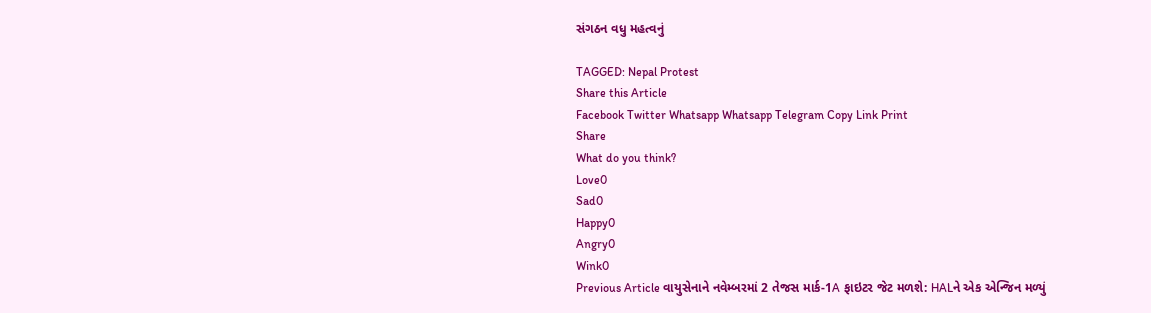સંગઠન વધુ મહત્વનું

TAGGED: Nepal Protest
Share this Article
Facebook Twitter Whatsapp Whatsapp Telegram Copy Link Print
Share
What do you think?
Love0
Sad0
Happy0
Angry0
Wink0
Previous Article વાયુસેનાને નવેમ્બરમાં 2 તેજસ માર્ક-1A ફાઇટર જેટ મળશે: HALને એક એન્જિન મળ્યું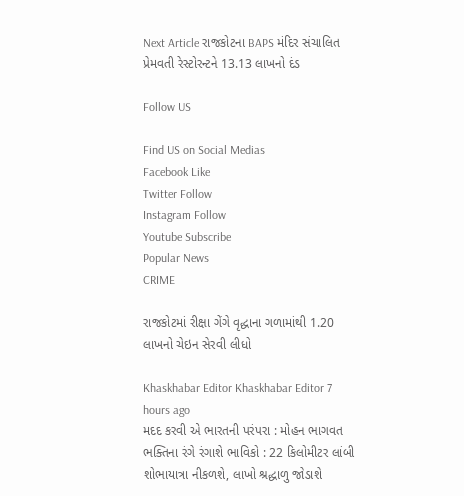Next Article રાજકોટના BAPS મંદિર સંચાલિત પ્રેમવતી રેસ્ટોરન્ટને 13.13 લાખનો દંડ

Follow US

Find US on Social Medias
Facebook Like
Twitter Follow
Instagram Follow
Youtube Subscribe
Popular News
CRIME

રાજકોટમાં રીક્ષા ગેંગે વૃદ્ધાના ગળામાંથી 1.20 લાખનો ચેઇન સેરવી લીધો

Khaskhabar Editor Khaskhabar Editor 7 hours ago
મદદ કરવી એ ભારતની પરંપરા : મોહન ભાગવત
ભક્તિના રંગે રંગાશે ભાવિકો : 22 કિલોમીટર લાંબી શોભાયાત્રા નીકળશે, લાખો શ્રદ્ધાળુ જોડાશે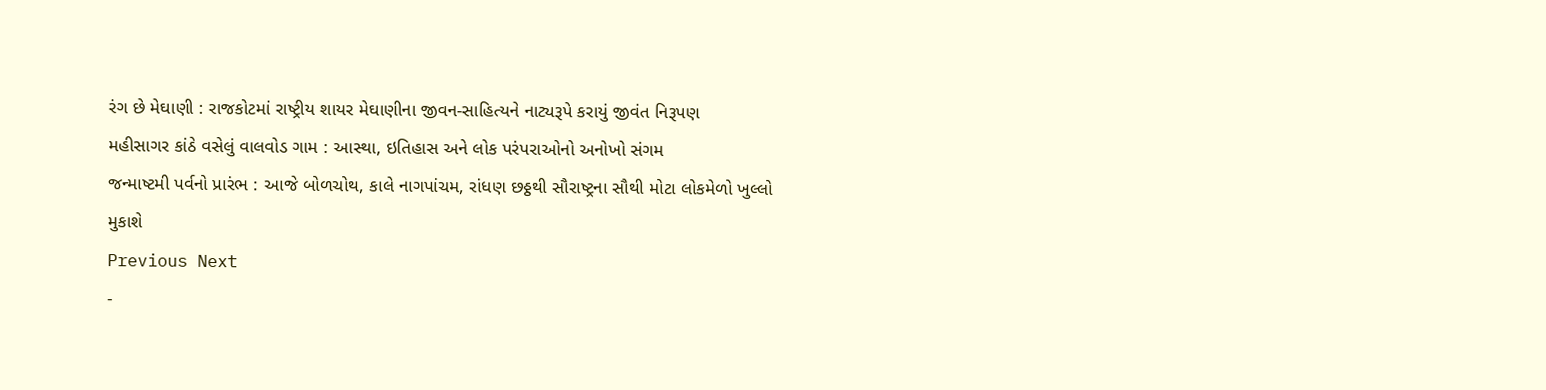રંગ છે મેઘાણી : રાજકોટમાં રાષ્ટ્રીય શાયર મેઘાણીના જીવન-સાહિત્યને નાટ્યરૂપે કરાયું જીવંત નિરૂપણ
મહીસાગર કાંઠે વસેલું વાલવોડ ગામ : આસ્થા, ઇતિહાસ અને લોક પરંપરાઓનો અનોખો સંગમ
જન્માષ્ટમી પર્વનો પ્રારંભ : આજે બોળચોથ, કાલે નાગપાંચમ, રાંધણ છઠ્ઠથી સૌરાષ્ટ્રના સૌથી મોટા લોકમેળો ખુલ્લો મુકાશે
Previous Next
-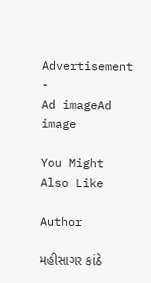Advertisement -
Ad imageAd image

You Might Also Like

Author

મહીસાગર કાંઠે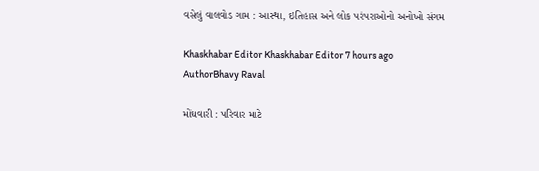વસેલું વાલવોડ ગામ : આસ્થા, ઇતિહાસ અને લોક પરંપરાઓનો અનોખો સંગમ

Khaskhabar Editor Khaskhabar Editor 7 hours ago
AuthorBhavy Raval

મોંઘવારી : પરિવાર માટે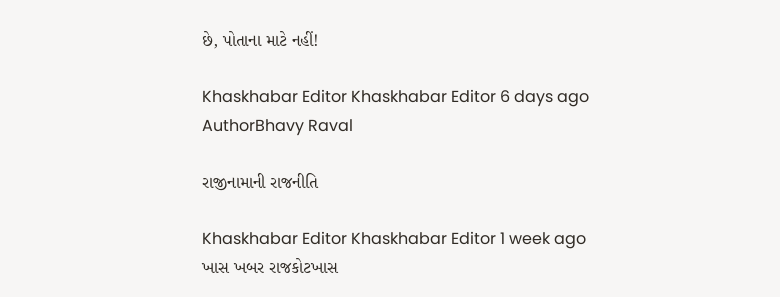છે, પોતાના માટે નહીં!

Khaskhabar Editor Khaskhabar Editor 6 days ago
AuthorBhavy Raval

રાજીનામાની રાજનીતિ

Khaskhabar Editor Khaskhabar Editor 1 week ago
ખાસ ખબર રાજકોટખાસ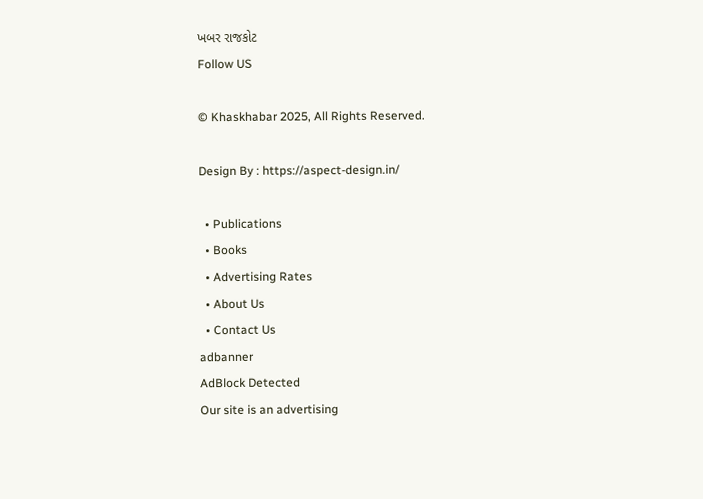ખબર રાજકોટ
Follow US

© Khaskhabar 2025, All Rights Reserved.

Design By : https://aspect-design.in/

  • Publications
  • Books
  • Advertising Rates
  • About Us
  • Contact Us
adbanner
AdBlock Detected
Our site is an advertising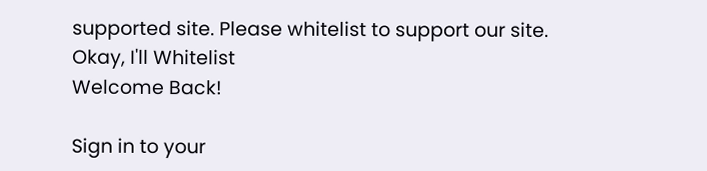supported site. Please whitelist to support our site.
Okay, I'll Whitelist
Welcome Back!

Sign in to your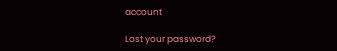account

Lost your password?